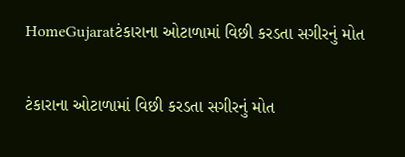HomeGujaratટંકારાના ઓટાળામાં વિછી કરડતા સગીરનું મોત

ટંકારાના ઓટાળામાં વિછી કરડતા સગીરનું મોત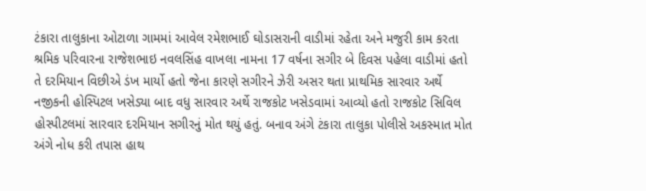ટંકારા તાલુકાના ઓટાળા ગામમાં આવેલ રમેશભાઈ ઘોડાસરાની વાડીમાં રહેતા અને મજુરી કામ કરતા શ્રમિક પરિવારના રાજેશભાઇ નવલસિંહ વાખલા નામના 17 વર્ષના સગીર બે દિવસ પહેલા વાડીમાં હતો તે દરમિયાન વિછીએ ડંખ માર્યો હતો જેના કારણે સગીરને ઝેરી અસર થતા પ્રાથમિક સારવાર અર્થે નજીકની હોસ્પિટલ ખસેડ્યા બાદ વધુ સારવાર અર્થે રાજકોટ ખસેડવામાં આવ્યો હતો રાજકોટ સિવિલ હોસ્પીટલમાં સારવાર દરમિયાન સગીરનું મોત થયું હતું. બનાવ અંગે ટંકારા તાલુકા પોલીસે અકસ્માત મોત અંગે નોધ કરી તપાસ હાથ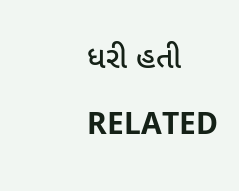ધરી હતી

RELATED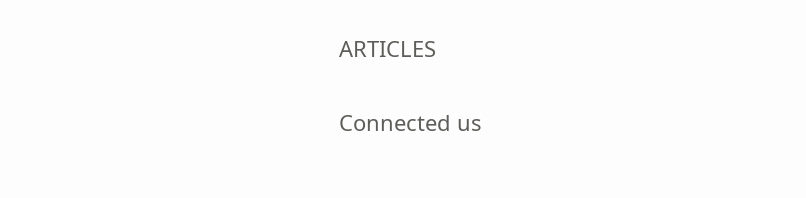ARTICLES

Connected us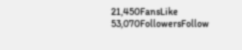21,450FansLike
53,070FollowersFollow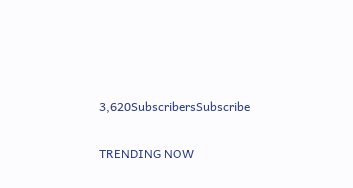3,620SubscribersSubscribe

TRENDING NOW